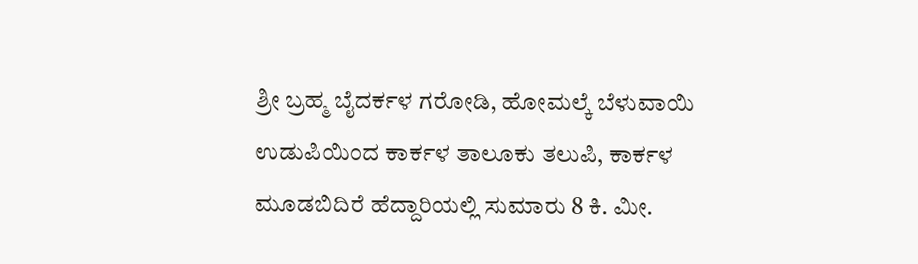ಶ್ರೀ ಬ್ರಹ್ಮ ಬೈದರ್ಕಳ ಗರೋಡಿ, ಹೋಮಲ್ಕೆ ಬೆಳುವಾಯಿ
ಉಡುಪಿಯಿಂದ ಕಾರ್ಕಳ ತಾಲೂಕು ತಲುಪಿ, ಕಾರ್ಕಳ ಮೂಡಬಿದಿರೆ ಹೆದ್ದಾರಿಯಲ್ಲಿ ಸುಮಾರು 8 ಕಿ. ಮೀ.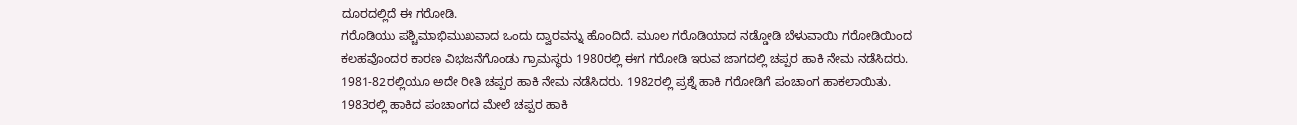ದೂರದಲ್ಲಿದೆ ಈ ಗರೋಡಿ.
ಗರೊಡಿಯು ಪಶ್ಚಿಮಾಭಿಮುಖವಾದ ಒಂದು ದ್ವಾರವನ್ನು ಹೊಂದಿದೆ. ಮೂಲ ಗರೊಡಿಯಾದ ನಡ್ಡೋಡಿ ಬೆಳುವಾಯಿ ಗರೋಡಿಯಿಂದ ಕಲಹವೊಂದರ ಕಾರಣ ವಿಭಜನೆಗೊಂಡು ಗ್ರಾಮಸ್ಥರು 1980ರಲ್ಲಿ ಈಗ ಗರೋಡಿ ಇರುವ ಜಾಗದಲ್ಲಿ ಚಪ್ಪರ ಹಾಕಿ ನೇಮ ನಡೆಸಿದರು. 1981-82ರಲ್ಲಿಯೂ ಅದೇ ರೀತಿ ಚಪ್ಪರ ಹಾಕಿ ನೇಮ ನಡೆಸಿದರು. 1982ರಲ್ಲಿ ಪ್ರಶ್ನೆ ಹಾಕಿ ಗರೋಡಿಗೆ ಪಂಚಾಂಗ ಹಾಕಲಾಯಿತು. 1983ರಲ್ಲಿ ಹಾಕಿದ ಪಂಚಾಂಗದ ಮೇಲೆ ಚಪ್ಪರ ಹಾಕಿ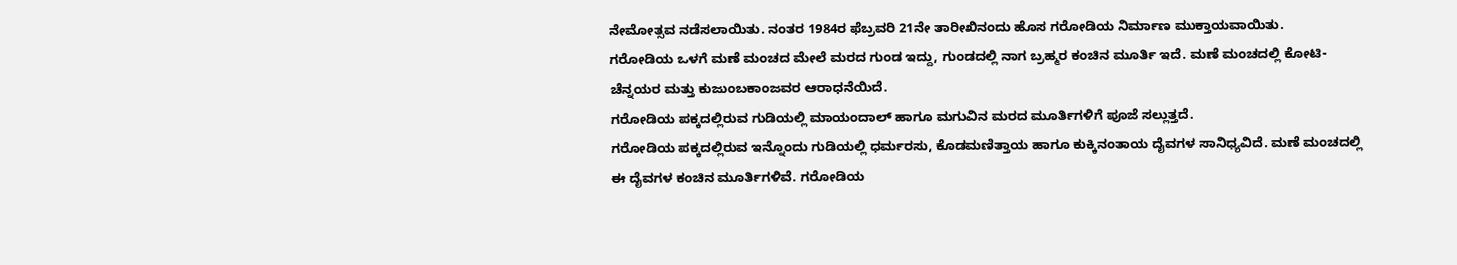ನೇಮೋತ್ಸವ ನಡೆಸಲಾಯಿತು. ನಂತರ 1984ರ ಫೆಬ್ರವರಿ 21ನೇ ತಾರೀಖಿನಂದು ಹೊಸ ಗರೋಡಿಯ ನಿರ್ಮಾಣ ಮುಕ್ತಾಯವಾಯಿತು.
ಗರೋಡಿಯ ಒಳಗೆ ಮಣೆ ಮಂಚದ ಮೇಲೆ ಮರದ ಗುಂಡ ಇದ್ದು, ಗುಂಡದಲ್ಲಿ ನಾಗ ಬ್ರಹ್ಮರ ಕಂಚಿನ ಮೂರ್ತಿ ಇದೆ. ಮಣೆ ಮಂಚದಲ್ಲಿ ಕೋಟಿ-ಚೆನ್ನಯರ ಮತ್ತು ಕುಜುಂಬಕಾಂಜವರ ಆರಾಧನೆಯಿದೆ.
ಗರೋಡಿಯ ಪಕ್ಕದಲ್ಲಿರುವ ಗುಡಿಯಲ್ಲಿ ಮಾಯಂದಾಲ್ ಹಾಗೂ ಮಗುವಿನ ಮರದ ಮೂರ್ತಿಗಳಿಗೆ ಪೂಜೆ ಸಲ್ಲುತ್ತದೆ.
ಗರೋಡಿಯ ಪಕ್ಕದಲ್ಲಿರುವ ಇನ್ನೊಂದು ಗುಡಿಯಲ್ಲಿ ಧರ್ಮರಸು, ಕೊಡಮಣಿತ್ತಾಯ ಹಾಗೂ ಕುಕ್ಕಿನಂತಾಯ ದೈವಗಳ ಸಾನಿಧ್ಯವಿದೆ. ಮಣೆ ಮಂಚದಲ್ಲಿ ಈ ದೈವಗಳ ಕಂಚಿನ ಮೂರ್ತಿಗಳಿವೆ. ಗರೋಡಿಯ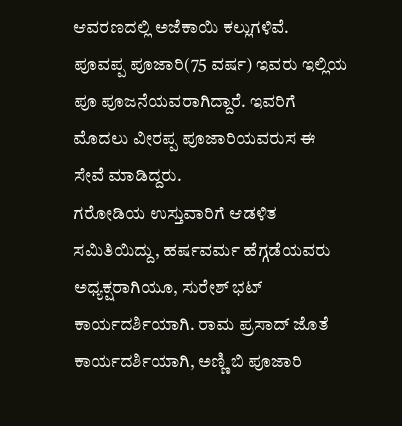ಆವರಣದಲ್ಲಿ ಅಜೆಕಾಯಿ ಕಲ್ಲುಗಳಿವೆ.
ಪೂವಪ್ಪ ಪೂಜಾರಿ(75 ವರ್ಷ) ಇವರು ಇಲ್ಲಿಯ ಪೂ ಪೂಜನೆಯವರಾಗಿದ್ದಾರೆ. ಇವರಿಗೆ ಮೊದಲು ವೀರಪ್ಪ ಪೂಜಾರಿಯವರುಸ ಈ ಸೇವೆ ಮಾಡಿದ್ದರು.
ಗರೋಡಿಯ ಉಸ್ತುವಾರಿಗೆ ಆಡಳಿತ ಸಮಿತಿಯಿದ್ದು, ಹರ್ಷವರ್ಮ ಹೆಗ್ಗಡೆಯವರು ಅಧ್ಯಕ್ಷರಾಗಿಯೂ, ಸುರೇಶ್ ಭಟ್ ಕಾರ್ಯದರ್ಶಿಯಾಗಿ. ರಾಮ ಪ್ರಸಾದ್ ಜೊತೆ ಕಾರ್ಯದರ್ಶಿಯಾಗಿ, ಅಣ್ಣಿ ಬಿ ಪೂಜಾರಿ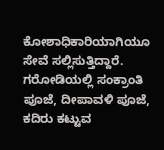ಕೋಶಾಧಿಕಾರಿಯಾಗಿಯೂ ಸೇವೆ ಸಲ್ಲಿಸುತ್ತಿದ್ದಾರೆ.
ಗರೋಡಿಯಲ್ಲಿ ಸಂಕ್ರಾಂತಿ ಪೂಜೆ, ದೀಪಾವಳಿ ಪೂಜೆ, ಕದಿರು ಕಟ್ಟುವ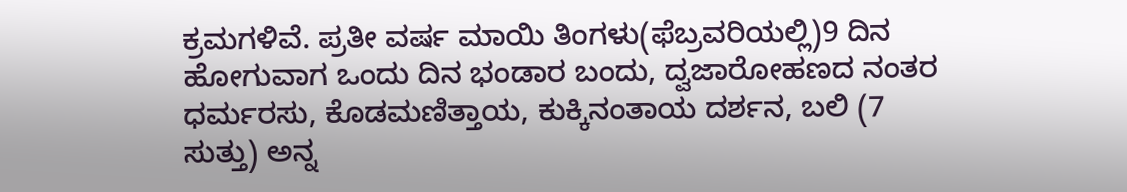ಕ್ರಮಗಳಿವೆ. ಪ್ರತೀ ವರ್ಷ ಮಾಯಿ ತಿಂಗಳು(ಫೆಬ್ರವರಿಯಲ್ಲಿ)9 ದಿನ ಹೋಗುವಾಗ ಒಂದು ದಿನ ಭಂಡಾರ ಬಂದು, ದ್ವಜಾರೋಹಣದ ನಂತರ ಧರ್ಮರಸು, ಕೊಡಮಣಿತ್ತಾಯ, ಕುಕ್ಕಿನಂತಾಯ ದರ್ಶನ, ಬಲಿ (7 ಸುತ್ತು) ಅನ್ನ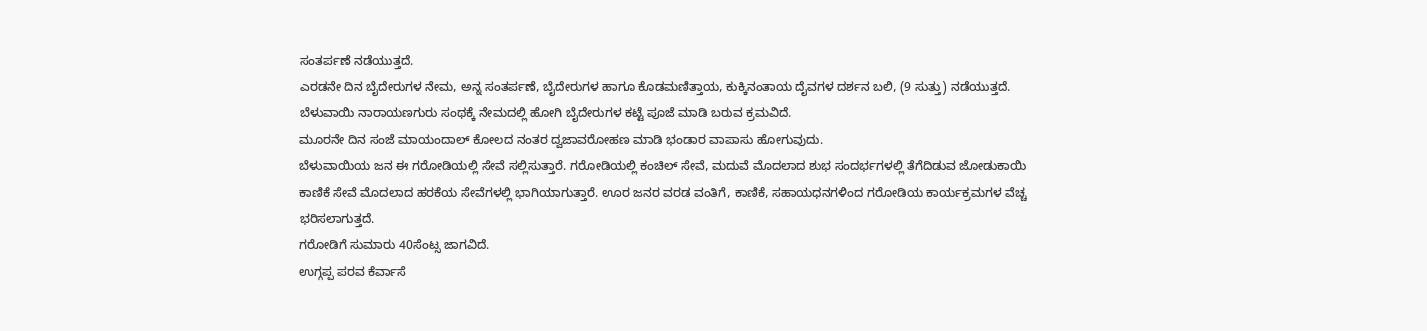ಸಂತರ್ಪಣೆ ನಡೆಯುತ್ತದೆ.
ಎರಡನೇ ದಿನ ಬೈದೇರುಗಳ ನೇಮ, ಅನ್ನ ಸಂತರ್ಪಣೆ, ಬೈದೇರುಗಳ ಹಾಗೂ ಕೊಡಮಣಿತ್ತಾಯ, ಕುಕ್ಕಿನಂತಾಯ ದೈವಗಳ ದರ್ಶನ ಬಲಿ, (9 ಸುತ್ತು) ನಡೆಯುತ್ತದೆ. ಬೆಳುವಾಯಿ ನಾರಾಯಣಗುರು ಸಂಥಕ್ಕೆ ನೇಮದಲ್ಲಿ ಹೋಗಿ ಬೈದೇರುಗಳ ಕಟ್ಟೆ ಪೂಜೆ ಮಾಡಿ ಬರುವ ಕ್ರಮವಿದೆ.
ಮೂರನೇ ದಿನ ಸಂಜೆ ಮಾಯಂದಾಲ್ ಕೋಲದ ನಂತರ ದ್ವಜಾವರೋಹಣ ಮಾಡಿ ಭಂಡಾರ ವಾಪಾಸು ಹೋಗುವುದು.
ಬೆಳುವಾಯಿಯ ಜನ ಈ ಗರೋಡಿಯಲ್ಲಿ ಸೇವೆ ಸಲ್ಲಿಸುತ್ತಾರೆ. ಗರೋಡಿಯಲ್ಲಿ ಕಂಚಿಲ್ ಸೇವೆ, ಮದುವೆ ಮೊದಲಾದ ಶುಭ ಸಂದರ್ಭಗಳಲ್ಲಿ ತೆಗೆದಿಡುವ ಜೋಡುಕಾಯಿ ಕಾಣಿಕೆ ಸೇವೆ ಮೊದಲಾದ ಹರಕೆಯ ಸೇವೆಗಳಲ್ಲಿ ಭಾಗಿಯಾಗುತ್ತಾರೆ. ಊರ ಜನರ ವರಡ ವಂತಿಗೆ, ಕಾಣಿಕೆ, ಸಹಾಯಧನಗಳಿಂದ ಗರೋಡಿಯ ಕಾರ್ಯಕ್ರಮಗಳ ವೆಚ್ಚ ಭರಿಸಲಾಗುತ್ತದೆ.
ಗರೋಡಿಗೆ ಸುಮಾರು 40ಸೆಂಟ್ಸ ಜಾಗವಿದೆ.
ಉಗ್ಗಪ್ಪ ಪರವ ಕೆರ್ವಾಸೆ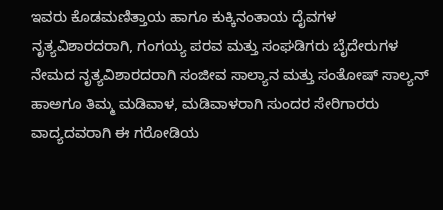ಇವರು ಕೊಡಮಣಿತ್ತಾಯ ಹಾಗೂ ಕುಕ್ಕಿನಂತಾಯ ದೈವಗಳ ನೃತ್ಯವಿಶಾರದರಾಗಿ, ಗಂಗಯ್ಯ ಪರವ ಮತ್ತು ಸಂಘಡಿಗರು ಬೈದೇರುಗಳ ನೇಮದ ನೃತ್ಯವಿಶಾರದರಾಗಿ ಸಂಜೀವ ಸಾಲ್ಯಾನ ಮತ್ತು ಸಂತೋಷ್ ಸಾಲ್ಯನ್ ಹಾಅಗೂ ತಿಮ್ಮ ಮಡಿವಾಳ, ಮಡಿವಾಳರಾಗಿ ಸುಂದರ ಸೇರಿಗಾರರು ವಾದ್ಯದವರಾಗಿ ಈ ಗರೋಡಿಯ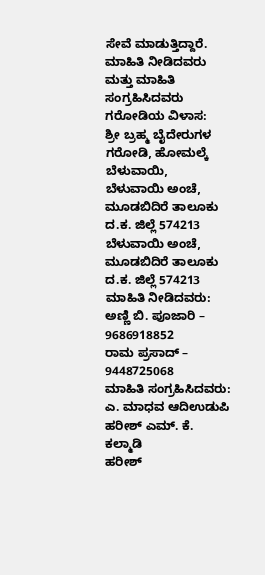ಸೇವೆ ಮಾಡುತ್ತಿದ್ದಾರೆ.
ಮಾಹಿತಿ ನೀಡಿದವರು ಮತ್ತು ಮಾಹಿತಿ ಸಂಗ್ರಹಿಸಿದವರು
ಗರೋಡಿಯ ವಿಳಾಸ:
ಶ್ರೀ ಬ್ರಹ್ಮ ಬೈದೇರುಗಳ ಗರೋಡಿ, ಹೋಮಲ್ಕೆ ಬೆಳುವಾಯಿ,
ಬೆಳುವಾಯಿ ಅಂಚೆ,
ಮೂಡಬಿದಿರೆ ತಾಲೂಕು
ದ.ಕ. ಜಿಲ್ಲೆ 574213
ಬೆಳುವಾಯಿ ಅಂಚೆ,
ಮೂಡಬಿದಿರೆ ತಾಲೂಕು
ದ.ಕ. ಜಿಲ್ಲೆ 574213
ಮಾಹಿತಿ ನೀಡಿದವರು:
ಅಣ್ಣಿ ಬಿ. ಪೂಜಾರಿ – 9686918852
ರಾಮ ಪ್ರಸಾದ್ – 9448725068
ಮಾಹಿತಿ ಸಂಗ್ರಹಿಸಿದವರು:
ಎ. ಮಾಧವ ಆದಿಉಡುಪಿ
ಹರೀಶ್ ಎಮ್. ಕೆ. ಕಲ್ಮಾಡಿ
ಹರೀಶ್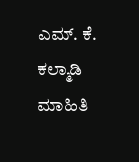ಎಮ್. ಕೆ. ಕಲ್ಮಾಡಿ
ಮಾಹಿತಿ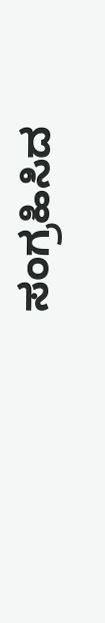ಸಂಗ್ರಹಿಸಿದ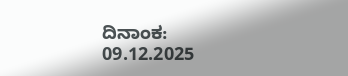ದಿನಾಂಕ:
09.12.2025